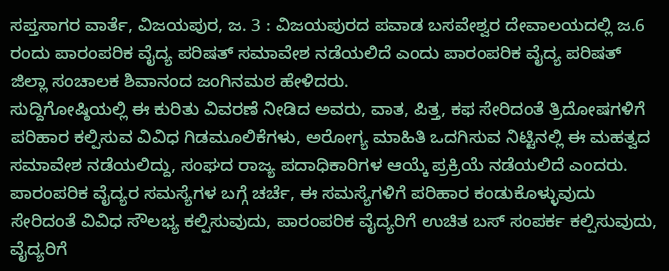ಸಪ್ತಸಾಗರ ವಾರ್ತೆ, ವಿಜಯಪುರ, ಜ. 3 : ವಿಜಯಪುರದ ಪವಾಡ ಬಸವೇಶ್ವರ ದೇವಾಲಯದಲ್ಲಿ ಜ.6 ರಂದು ಪಾರಂಪರಿಕ ವೈದ್ಯ ಪರಿಷತ್ ಸಮಾವೇಶ ನಡೆಯಲಿದೆ ಎಂದು ಪಾರಂಪರಿಕ ವೈದ್ಯ ಪರಿಷತ್ ಜಿಲ್ಲಾ ಸಂಚಾಲಕ ಶಿವಾನಂದ ಜಂಗಿನಮಠ ಹೇಳಿದರು.
ಸುದ್ದಿಗೋಷ್ಠಿಯಲ್ಲಿ ಈ ಕುರಿತು ವಿವರಣೆ ನೀಡಿದ ಅವರು, ವಾತ, ಪಿತ್ತ, ಕಫ ಸೇರಿದಂತೆ ತ್ರಿದೋಷಗಳಿಗೆ ಪರಿಹಾರ ಕಲ್ಪಿಸುವ ವಿವಿಧ ಗಿಡಮೂಲಿಕೆಗಳು, ಅರೋಗ್ಯ ಮಾಹಿತಿ ಒದಗಿಸುವ ನಿಟ್ಟಿನಲ್ಲಿ ಈ ಮಹತ್ವದ ಸಮಾವೇಶ ನಡೆಯಲಿದ್ದು, ಸಂಘದ ರಾಜ್ಯ ಪದಾಧಿಕಾರಿಗಳ ಆಯ್ಕೆ ಪ್ರಕ್ರಿಯೆ ನಡೆಯಲಿದೆ ಎಂದರು.
ಪಾರಂಪರಿಕ ವೈದ್ಯರ ಸಮಸ್ಯೆಗಳ ಬಗ್ಗೆ ಚರ್ಚೆ, ಈ ಸಮಸ್ಯೆಗಳಿಗೆ ಪರಿಹಾರ ಕಂಡುಕೊಳ್ಳುವುದು ಸೇರಿದಂತೆ ವಿವಿಧ ಸೌಲಭ್ಯ ಕಲ್ಪಿಸುವುದು, ಪಾರಂಪರಿಕ ವೈದ್ಯರಿಗೆ ಉಚಿತ ಬಸ್ ಸಂಪರ್ಕ ಕಲ್ಪಿಸುವುದು, ವೈದ್ಯರಿಗೆ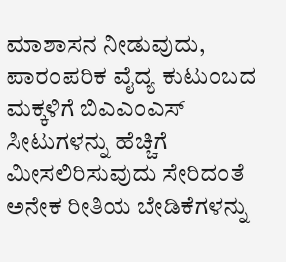ಮಾಶಾಸನ ನೀಡುವುದು, ಪಾರಂಪರಿಕ ವೈದ್ಯ ಕುಟುಂಬದ ಮಕ್ಕಳಿಗೆ ಬಿಎಎಂಎಸ್ ಸೀಟುಗಳನ್ನು ಹೆಚ್ಚಿಗೆ ಮೀಸಲಿರಿಸುವುದು ಸೇರಿದಂತೆ ಅನೇಕ ರೀತಿಯ ಬೇಡಿಕೆಗಳನ್ನು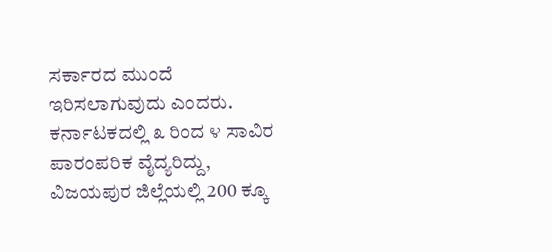ಸರ್ಕಾರದ ಮುಂದೆ ಇರಿಸಲಾಗುವುದು ಎಂದರು.
ಕರ್ನಾಟಕದಲ್ಲಿ ೩ ರಿಂದ ೪ ಸಾವಿರ ಪಾರಂಪರಿಕ ವೈದ್ಯರಿದ್ದು, ವಿಜಯಪುರ ಜಿಲ್ಲೆಯಲ್ಲಿ 200 ಕ್ಕೂ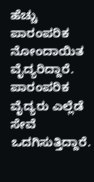ಹೆಚ್ಚು ಪಾರಂಪರಿಕ ನೋಂದಾಯಿತ ವೈದ್ಯರಿದ್ದಾರೆ. ಪಾರಂಪರಿಕ ವೈದ್ಯರು ಎಲ್ಲೆಡೆ ಸೇವೆ ಒದಗಿಸುತ್ತಿದ್ದಾರೆ.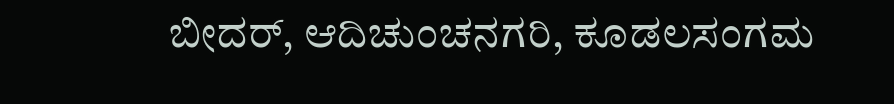ಬೀದರ್, ಆದಿಚುಂಚನಗರಿ, ಕೂಡಲಸಂಗಮ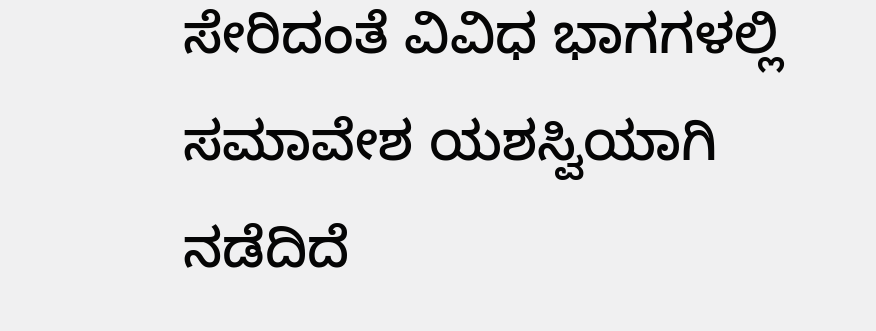ಸೇರಿದಂತೆ ವಿವಿಧ ಭಾಗಗಳಲ್ಲಿ ಸಮಾವೇಶ ಯಶಸ್ವಿಯಾಗಿ ನಡೆದಿದೆ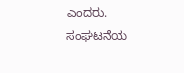ಎಂದರು.
ಸಂಘಟನೆಯ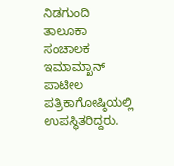ನಿಡಗುಂದಿ ತಾಲೂಕಾ ಸಂಚಾಲಕ ಇಮಾಮ್ಖಾನ್ ಪಾಟೀಲ ಪತ್ರಿಕಾಗೋಷ್ಠಿಯಲ್ಲಿ ಉಪಸ್ಥಿತರಿದ್ದರು.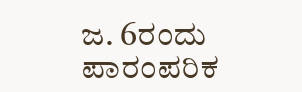ಜ. 6ರಂದು ಪಾರಂಪರಿಕ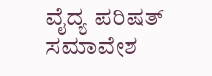ವೈದ್ಯ ಪರಿಷತ್ ಸಮಾವೇಶ